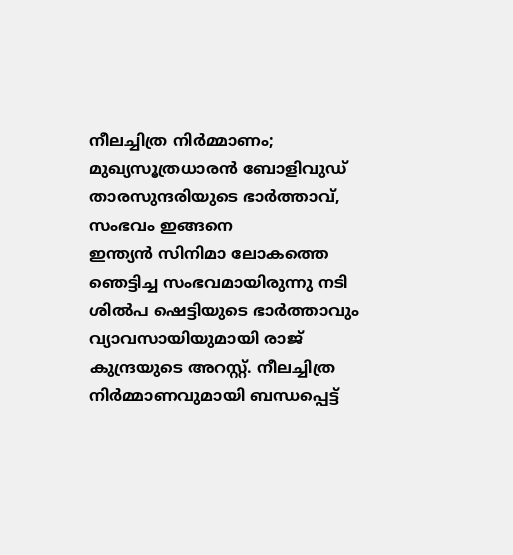നീലച്ചിത്ര നിർമ്മാണം; മുഖ്യസൂത്രധാരൻ ബോളിവുഡ് താരസുന്ദരിയുടെ ഭാർത്താവ്, സംഭവം ഇങ്ങനെ
ഇന്ത്യൻ സിനിമാ ലോകത്തെ ഞെട്ടിച്ച സംഭവമായിരുന്നു നടി ശിൽപ ഷെട്ടിയുടെ ഭാർത്താവും വ്യാവസായിയുമായി രാജ് കുന്ദ്രയുടെ അറസ്റ്റ്. നീലച്ചിത്ര നിർമ്മാണവുമായി ബന്ധപ്പെട്ട്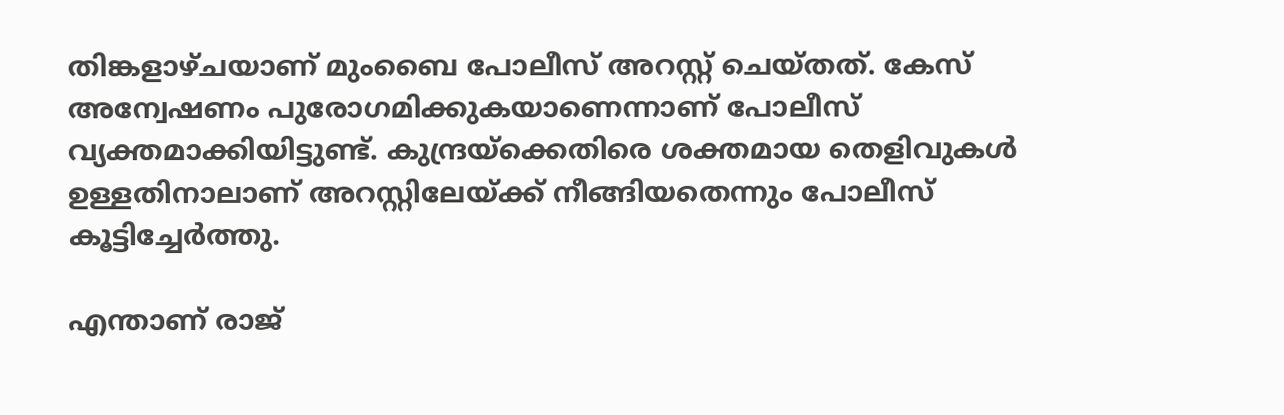തിങ്കളാഴ്ചയാണ് മുംബൈ പോലീസ് അറസ്റ്റ് ചെയ്തത്. കേസ് അന്വേഷണം പുരോഗമിക്കുകയാണെന്നാണ് പോലീസ് വ്യക്തമാക്കിയിട്ടുണ്ട്. കുന്ദ്രയ്ക്കെതിരെ ശക്തമായ തെളിവുകൾ ഉള്ളതിനാലാണ് അറസ്റ്റിലേയ്ക്ക് നീങ്ങിയതെന്നും പോലീസ് കൂട്ടിച്ചേർത്തു.

എന്താണ് രാജ്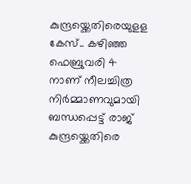കുന്ദ്രയ്ക്കെതിരെയുളള കേസ്.. കഴിഞ്ഞ ഫെബ്രുവരി 4 നാണ് നീലച്ചിത്ര നിർമ്മാണവുമായി ബന്ധപ്പെട്ട് രാജ് കുന്ദ്രയ്ക്കെതിരെ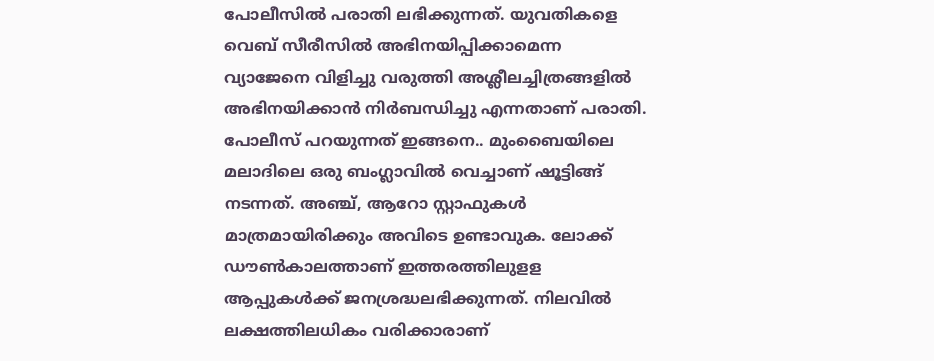പോലീസിൽ പരാതി ലഭിക്കുന്നത്. യുവതികളെ വെബ് സീരീസിൽ അഭിനയിപ്പിക്കാമെന്ന വ്യാജേനെ വിളിച്ചു വരുത്തി അശ്ലീലച്ചിത്രങ്ങളിൽ അഭിനയിക്കാൻ നിർബന്ധിച്ചു എന്നതാണ് പരാതി.
പോലീസ് പറയുന്നത് ഇങ്ങനെ.. മുംബൈയിലെ മലാദിലെ ഒരു ബംഗ്ലാവിൽ വെച്ചാണ് ഷൂട്ടിങ്ങ് നടന്നത്. അഞ്ച്, ആറോ സ്റ്റാഫുകൾ മാത്രമായിരിക്കും അവിടെ ഉണ്ടാവുക. ലോക്ക് ഡൗൺകാലത്താണ് ഇത്തരത്തിലുളള ആപ്പുകൾക്ക് ജനശ്രദ്ധലഭിക്കുന്നത്. നിലവിൽ ലക്ഷത്തിലധികം വരിക്കാരാണ്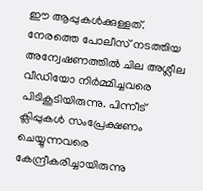ഈ ആപ്പുകൾക്കുള്ളത്.
നേരത്തെ പോലീസ് നടത്തിയ അന്വേഷണത്തിൽ ചില അശ്ലീല വീഡിയോ നിർമ്മിച്ചവരെ പിടികൂടിയിരുന്നു. പിന്നീട് ക്ലിപ്പുകൾ സംപ്രേക്ഷണം ചെയ്യുന്നവരെ കേന്ദ്രീകരിച്ചായിരുന്നു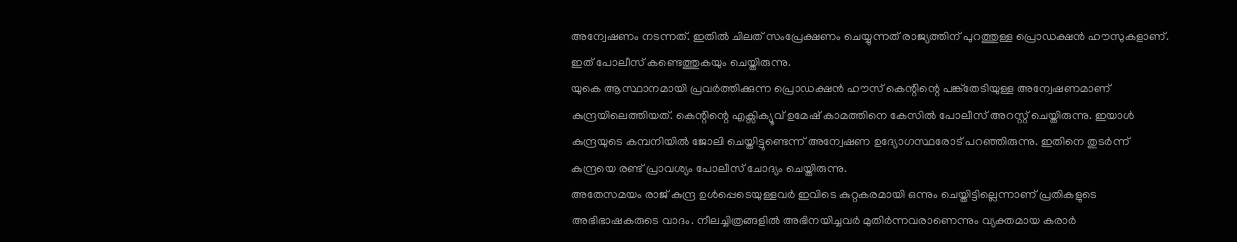അന്വേഷണം നടന്നത്. ഇതിൽ ചിലത് സംപ്രേക്ഷണം ചെയ്യുന്നത് രാജ്യത്തിന് പുറത്തുള്ള പ്രൊഡക്ഷൻ ഹൗസുകളാണ്. ഇത് പോലീസ് കണ്ടെത്തുകയും ചെയ്തിരുന്നു.
യുകെ ആസ്ഥാനമായി പ്രവർത്തിക്കുന്ന പ്രൊഡക്ഷൻ ഹൗസ് കെന്റിന്റെ പങ്ക്തേടിയുള്ള അന്വേഷണമാണ് കുന്ദ്രയിലെത്തിയത്. കെന്റിന്റെ എക്സിക്യൂവ് ഉമേഷ് കാമത്തിനെ കേസിൽ പോലീസ് അറസ്റ്റ് ചെയ്തിരുന്നു. ഇയാൾ കുന്ദ്രയുടെ കമ്പനിയിൽ ജോലി ചെയ്തിട്ടുണ്ടെന്ന് അന്വേഷണ ഉദ്യോഗസ്ഥരോട് പറഞ്ഞിരുന്നു. ഇതിനെ തുടർന്ന് കുന്ദ്രയെ രണ്ട് പ്രാവശ്യം പോലീസ് ചോദ്യം ചെയ്തിരുന്നു.
അതേസമയം രാജ് കുന്ദ്ര ഉൾപ്പെടെയുള്ളവർ ഇവിടെ കുറ്റകരമായി ഒന്നും ചെയ്തിട്ടില്ലെന്നാണ് പ്രതികളുടെ അഭിഭാഷകരുടെ വാദം. നീലച്ചിത്രങ്ങളിൽ അഭിനയിച്ചവർ മുതിർന്നവരാണെന്നും വ്യക്തമായ കരാർ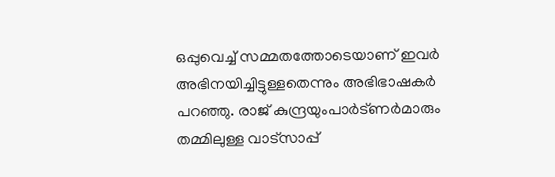ഒപ്പുവെച്ച് സമ്മതത്തോടെയാണ് ഇവർ അഭിനയിച്ചിട്ടുള്ളതെന്നും അഭിഭാഷകർ പറഞ്ഞു. രാജ് കുന്ദ്രയുംപാർട്ണർമാരും തമ്മിലുള്ള വാട്സാപ്പ്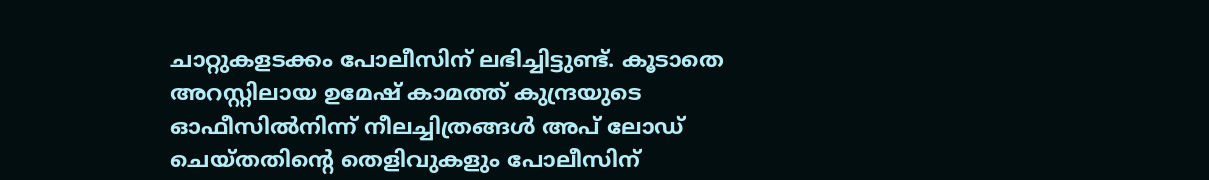ചാറ്റുകളടക്കം പോലീസിന് ലഭിച്ചിട്ടുണ്ട്. കൂടാതെ അറസ്റ്റിലായ ഉമേഷ് കാമത്ത് കുന്ദ്രയുടെ ഓഫീസിൽനിന്ന് നീലച്ചിത്രങ്ങൾ അപ് ലോഡ് ചെയ്തതിന്റെ തെളിവുകളും പോലീസിന്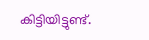കിട്ടിയിട്ടുണ്ട്.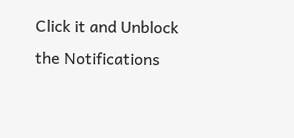Click it and Unblock the Notifications